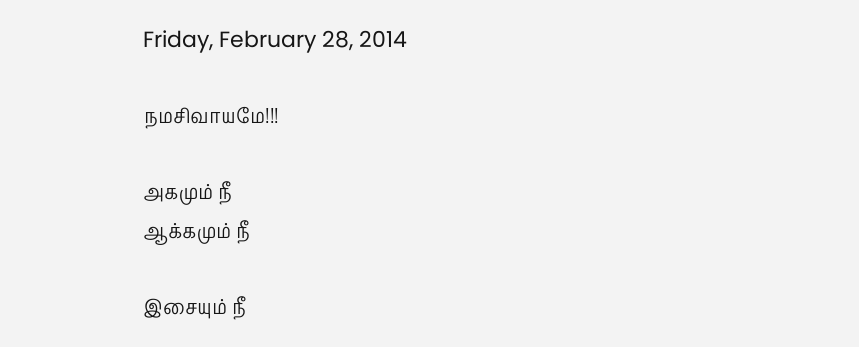Friday, February 28, 2014

நமசிவாயமே!!!

அகமும் நீ
ஆக்கமும் நீ

இசையும் நீ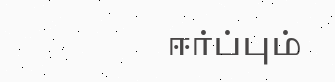ஈர்ப்பும்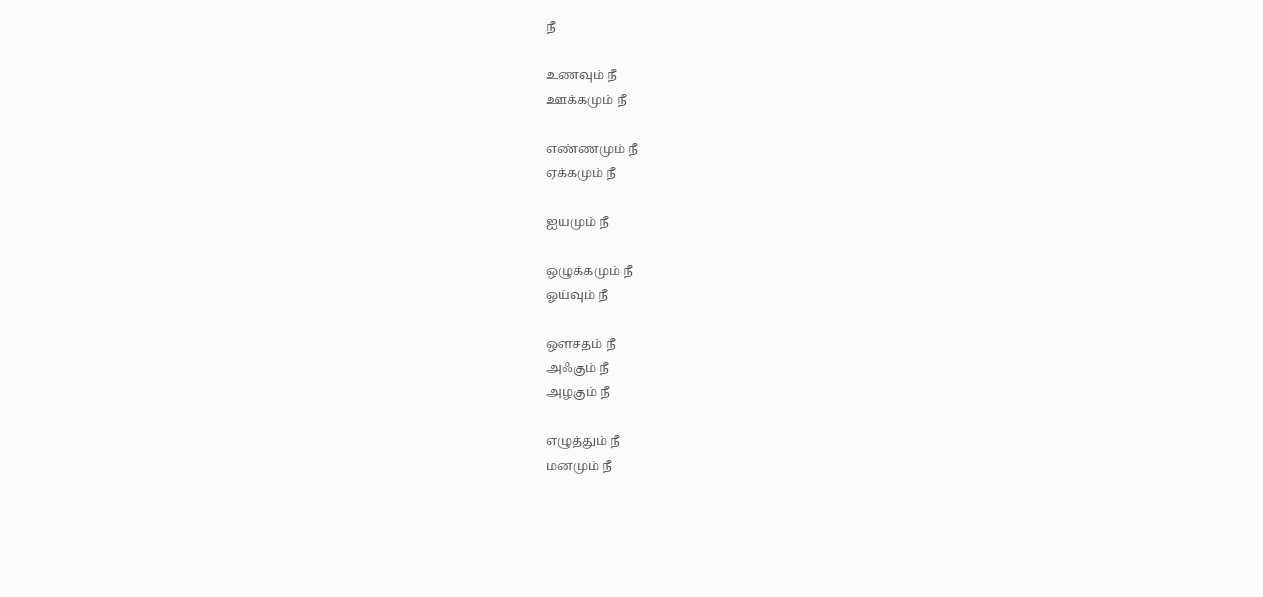நீ

உணவும் நீ
ஊக்கமும் நீ

எண்ணமும் நீ
ஏக்கமும் நீ

ஐயமும் நீ

ஒழுக்கமும் நீ
ஓய்வும் நீ

ஔசதம் நீ
அஃகும் நீ
அழகும் நீ

எழுத்தும் நீ
மனமும் நீ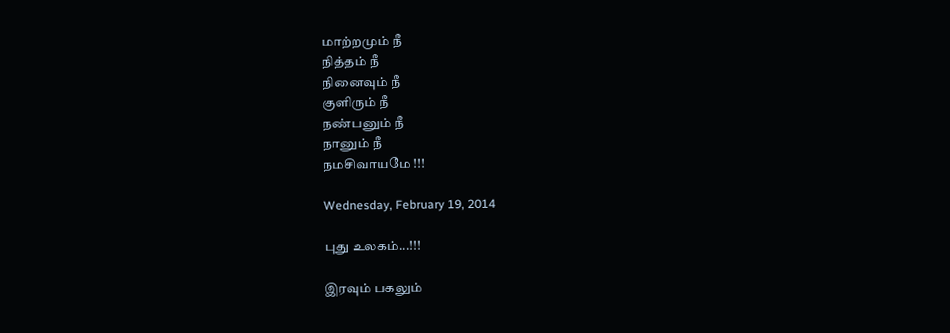மாற்றமும் நீ
நித்தம் நீ
நினைவும் நீ
குளிரும் நீ
நண்பனும் நீ
நானும் நீ
நமசிவாயமே !!!

Wednesday, February 19, 2014

புது உலகம்...!!!

இரவும் பகலும்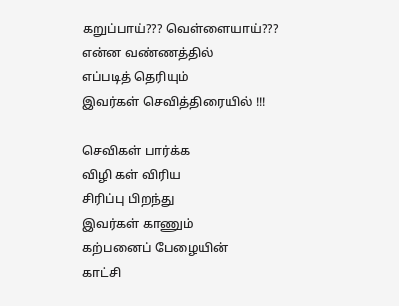கறுப்பாய்??? வெள்ளையாய்???
என்ன வண்ணத்தில்
எப்படித் தெரியும்
இவர்கள் செவித்திரையில் !!!

செவிகள் பார்க்க
விழி கள் விரிய
சிரிப்பு பிறந்து
இவர்கள் காணும்
கற்பனைப் பேழையின்
காட்சி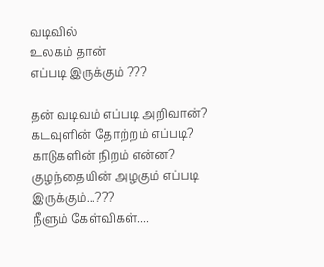வடிவில்
உலகம் தான்
எப்படி இருக்கும் ???

தன் வடிவம் எப்படி அறிவான்?
கடவுளின் தோற்றம் எப்படி?
காடுகளின் நிறம் என்ன?
குழந்தையின் அழகும் எப்படி இருக்கும்...???
நீளும் கேள்விகள்....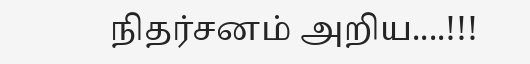நிதர்சனம் அறிய....!!!